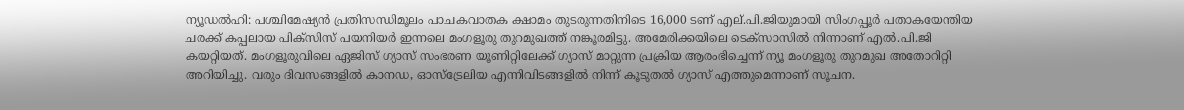ന്യൂഡൽഹി: പശ്ചിമേഷ്യൻ പ്രതിസന്ധിമൂലം പാചകവാതക ക്ഷാമം തുടരുന്നതിനിടെ 16,000 ടണ് എല്.പി.ജിയുമായി സിംഗപ്പൂർ പതാകയേന്തിയ ചരക്ക് കപ്പലായ പിക്സിസ് പയനിയർ ഇന്നലെ മംഗളൂരു തുറമുഖത്ത് നങ്കൂരമിട്ടു. അമേരിക്കയിലെ ടെക്സാസിൽ നിന്നാണ് എൽ.പി.ജി കയറ്റിയത്. മംഗളൂരുവിലെ ഏജിസ് ഗ്യാസ് സംഭരണ യൂണിറ്റിലേക്ക് ഗ്യാസ് മാറ്റുന്ന പ്രക്രിയ ആരംഭിച്ചെന്ന് ന്യൂ മംഗളൂരു തുറമുഖ അതോറിറ്റി അറിയിച്ചു. വരും ദിവസങ്ങളിൽ കാനഡ, ഓസ്ട്രേലിയ എന്നിവിടങ്ങളിൽ നിന്ന് കൂടുതൽ ഗ്യാസ് എത്തുമെന്നാണ് സൂചന.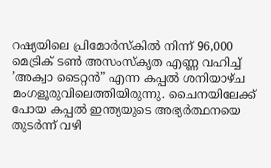റഷ്യയിലെ പ്രിമോർസ്കിൽ നിന്ന് 96,000 മെട്രിക് ടൺ അസംസ്കൃത എണ്ണ വഹിച്ച് ’അക്വാ ടൈറ്റൻ” എന്ന കപ്പൽ ശനിയാഴ്ച മംഗളൂരുവിലെത്തിയിരുന്നു. ചൈനയിലേക്ക് പോയ കപ്പൽ ഇന്ത്യയുടെ അഭ്യർത്ഥനയെ തുടർന്ന് വഴി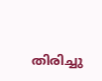തിരിച്ചു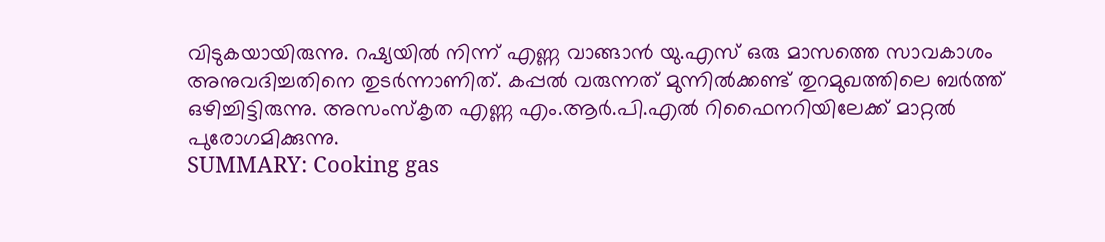വിടുകയായിരുന്നു. റഷ്യയിൽ നിന്ന് എണ്ണ വാങ്ങാൻ യു.എസ് ഒരു മാസത്തെ സാവകാശം അനുവദിച്ചതിനെ തുടർന്നാണിത്. കപ്പൽ വരുന്നത് മുന്നിൽക്കണ്ട് തുറമുഖത്തിലെ ബർത്ത് ഒഴിച്ചിട്ടിരുന്നു. അസംസ്കൃത എണ്ണ എം.ആർ.പി.എൽ റിഫൈനറിയിലേക്ക് മാറ്റൽ പുരോഗമിക്കുന്നു.
SUMMARY: Cooking gas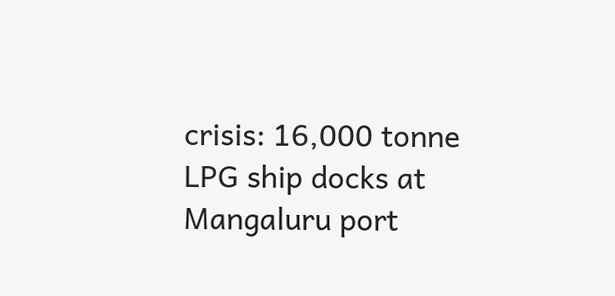crisis: 16,000 tonne LPG ship docks at Mangaluru port